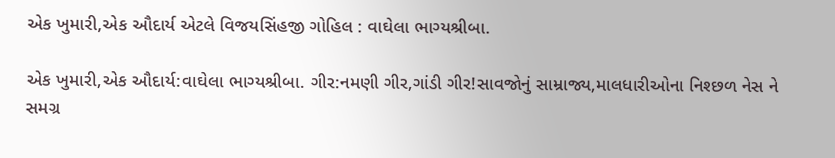એક ખુમારી,એક ઔદાર્ય એટલે વિજયસિંહજી ગોહિલ : વાઘેલા ભાગ્યશ્રીબા.

એક ખુમારી,એક ઔદાર્ય:વાઘેલા ભાગ્યશ્રીબા. ગીર:નમણી ગીર,ગાંડી ગીર!સાવજોનું સામ્રાજ્ય,માલધારીઓના નિશ્છળ નેસ ને સમગ્ર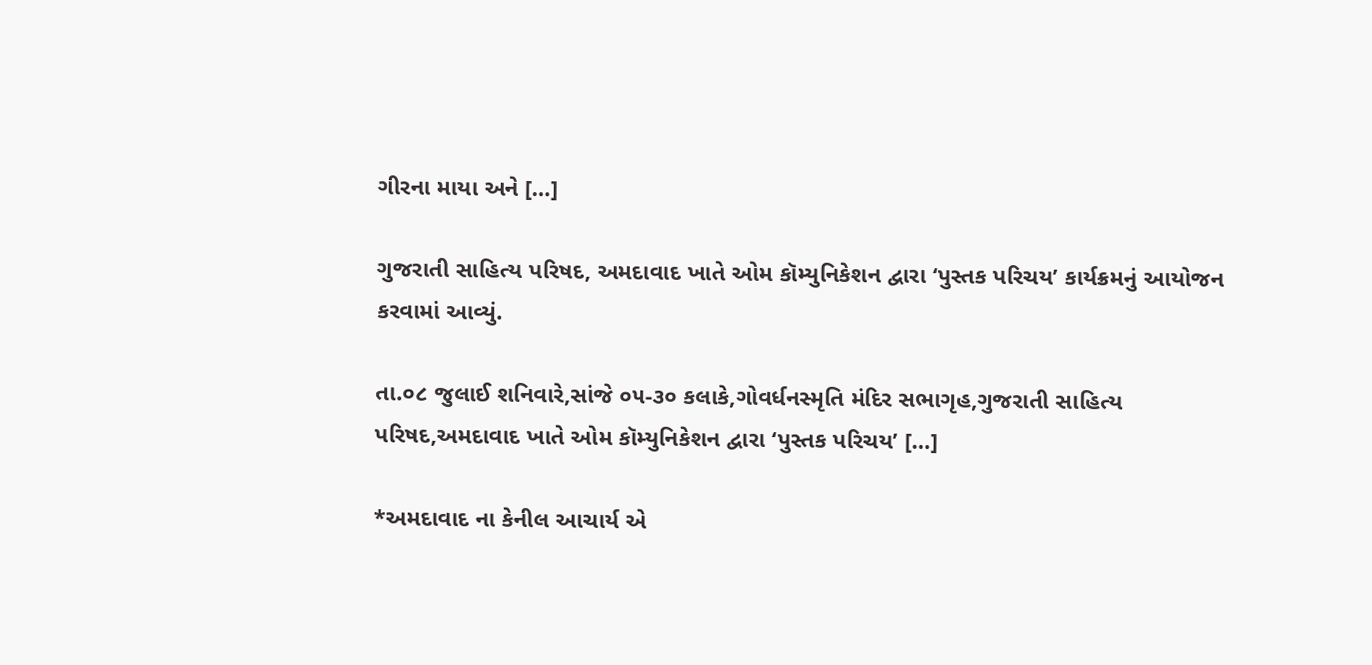ગીરના માયા અને […]

ગુજરાતી સાહિત્ય પરિષદ, અમદાવાદ ખાતે ઓમ કૉમ્યુનિકેશન દ્વારા ‘પુસ્તક પરિચય’ કાર્યક્રમનું આયોજન કરવામાં આવ્યું.

તા.૦૮ જુલાઈ શનિવારે,સાંજે ૦૫-૩૦ કલાકે,ગોવર્ધનસ્મૃતિ મંદિર સભાગૃહ,ગુજરાતી સાહિત્ય પરિષદ,અમદાવાદ ખાતે ઓમ કૉમ્યુનિકેશન દ્વારા ‘પુસ્તક પરિચય’ […]

*અમદાવાદ ના કેનીલ આચાર્ય એ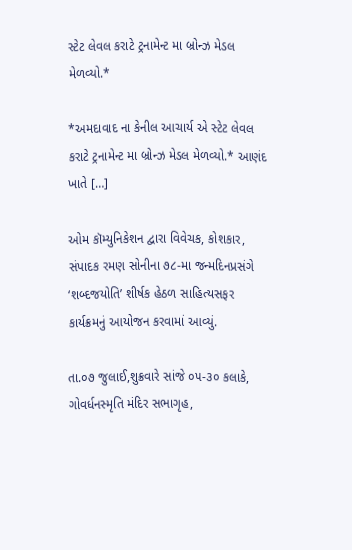સ્ટેટ લેવલ કરાટે ટ્રનામેન્ટ મા બ્રોન્ઝ મેડલ મેળવ્યો.*

*અમદાવાદ ના કેનીલ આચાર્ય એ સ્ટેટ લેવલ કરાટે ટ્રનામેન્ટ મા બ્રોન્ઝ મેડલ મેળવ્યો.* આણંદ ખાતે […]

ઓમ કૉમ્યુનિકેશન દ્વારા વિવેચક, કોશકાર, સંપાદક રમણ સોનીના ૭૮-મા જન્મદિનપ્રસંગે ‘શબ્દજયોતિ’ શીર્ષક હેઠળ સાહિત્યસફર કાર્યક્રમનું આયોજન કરવામાં આવ્યું.

તા.૦૭ જુલાઈ,શુક્રવારે સાંજે ૦૫-૩૦ કલાકે, ગોવર્ધનસ્મૃતિ મંદિર સભાગૃહ,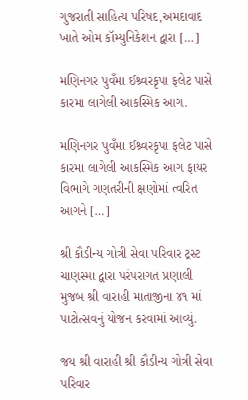ગુજરાતી સાહિત્ય પરિષદ,અમદાવાદ ખાતે ઓમ કૉમ્યુનિકેશન દ્વારા […]

મણિનગર પુવઁમા ઈશ્ર્વરકૃપા ફલેટ પાસે કારમા લાગેલી આકસ્મિક આગ.

મણિનગર પુવઁમા ઈશ્ર્વરકૃપા ફલેટ પાસે કારમા લાગેલી આકસ્મિક આગ ફાયર વિભાગે ગણતરીની ક્ષણોમાં ત્વરિત આગને […]

શ્રી કૌડીન્ય ગોત્રી સેવા પરિવાર ટ્રસ્ટ ચાણસ્મા દ્વારા પરંપરાગત પ્રણાલી મુજબ શ્રી વારાહી માતાજીના ૪૧ માં પાટોત્સવનું યોજન કરવામાં આવ્યું.

જય શ્રી વારાહી શ્રી કૌડીન્ય ગોત્રી સેવા પરિવાર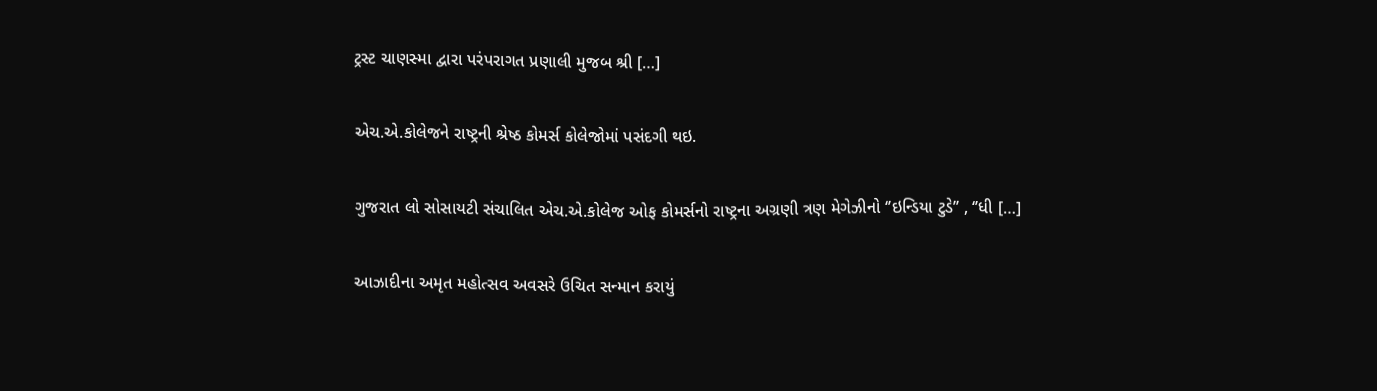ટ્રસ્ટ ચાણસ્મા દ્વારા પરંપરાગત પ્રણાલી મુજબ શ્રી […]

એચ.એ.કોલેજને રાષ્ટ્રની શ્રેષ્ઠ કોમર્સ કોલેજોમાં પસંદગી થઇ.

ગુજરાત લો સોસાયટી સંચાલિત એચ.એ.કોલેજ ઓફ કોમર્સનો રાષ્ટ્રના અગ્રણી ત્રણ મેગેઝીનો ‘’ઇન્ડિયા ટુડે’’ , ‘’ધી […]

આઝાદીના અમૃત મહોત્સવ અવસરે ઉચિત સન્માન કરાયું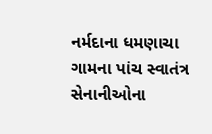નર્મદાના ધમણાચા ગામના પાંચ સ્વાતંત્ર સેનાનીઓના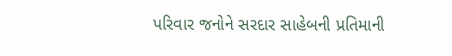પરિવાર જનોને સરદાર સાહેબની પ્રતિમાની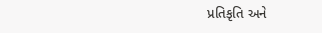પ્રતિકૃતિ અને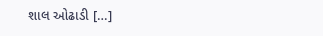શાલ ઓઢાડી […]